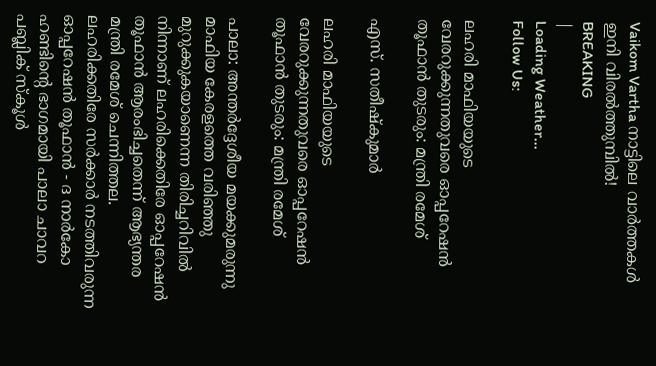Vaikom Vartha നാട്ടിലെ വാർത്തകൾ ഇനി വിരൽത്തുമ്പിൽ!
BREAKING
|
Loading Weather...
Follow Us:

ലഹരി മാഫിയയുടെ വേരറുക്കുന്നതുവരെ ഓപ്പറേഷൻ തൂഫാൻ തുടരും: മന്ത്രി രമേശ്

എസ്. സതീഷ്കുമാർ

ലഹരി മാഫിയയുടെ വേരറുക്കുന്നതുവരെ ഓപ്പറേഷൻ തൂഫാൻ തുടരും: മന്ത്രി രമേശ്

പാലാ: അന്തർദ്ദേശീയ മയക്കുമരുന്നു മാഫിയ കേരളത്തെ വരിഞ്ഞു മുറുക്കുകയാണെന്ന തിരിച്ചറിവിൽ നിന്നാണ് ലഹരിക്കെതിരേ ഓപ്പറേഷൻ തൂഫാൻ ആരംഭിച്ചതെന്ന് ആഭ്യന്തര മന്ത്രി രമേശ് ചെന്നിത്തല. ലഹരിക്കതിരേ സർക്കാർ നടത്തിവരുന്ന ഓപ്പറേഷൻ തൂഫാൻ - ദ നാർകോ ഹണ്ടിന്റെ ഭാഗമായി പാലാ ചാവറ പബ്ലിക് സ്‌കൂൾ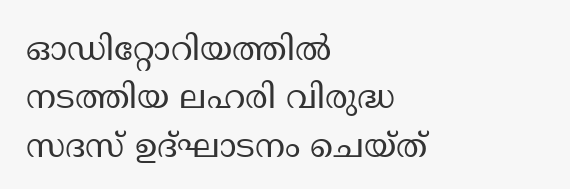ഓഡിറ്റോറിയത്തിൽ നടത്തിയ ലഹരി വിരുദ്ധ സദസ് ഉദ്ഘാടനം ചെയ്ത്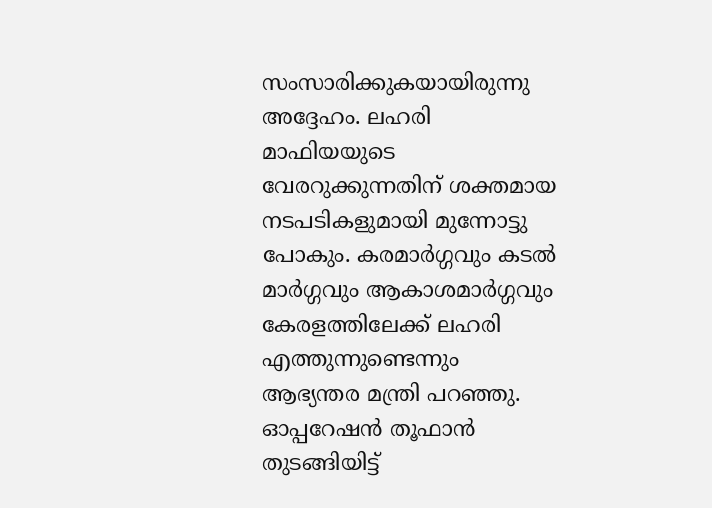സംസാരിക്കുകയായിരുന്നു അദ്ദേഹം. ലഹരി മാഫിയയുടെ വേരറുക്കുന്നതിന് ശക്തമായ നടപടികളുമായി മുന്നോട്ടു പോകും. കരമാർഗ്ഗവും കടൽ മാർഗ്ഗവും ആകാശമാർഗ്ഗവും കേരളത്തിലേക്ക് ലഹരി എത്തുന്നുണ്ടെന്നും ആഭ്യന്തര മന്ത്രി പറഞ്ഞു. ഓപ്പറേഷൻ തൂഫാൻ തുടങ്ങിയിട്ട്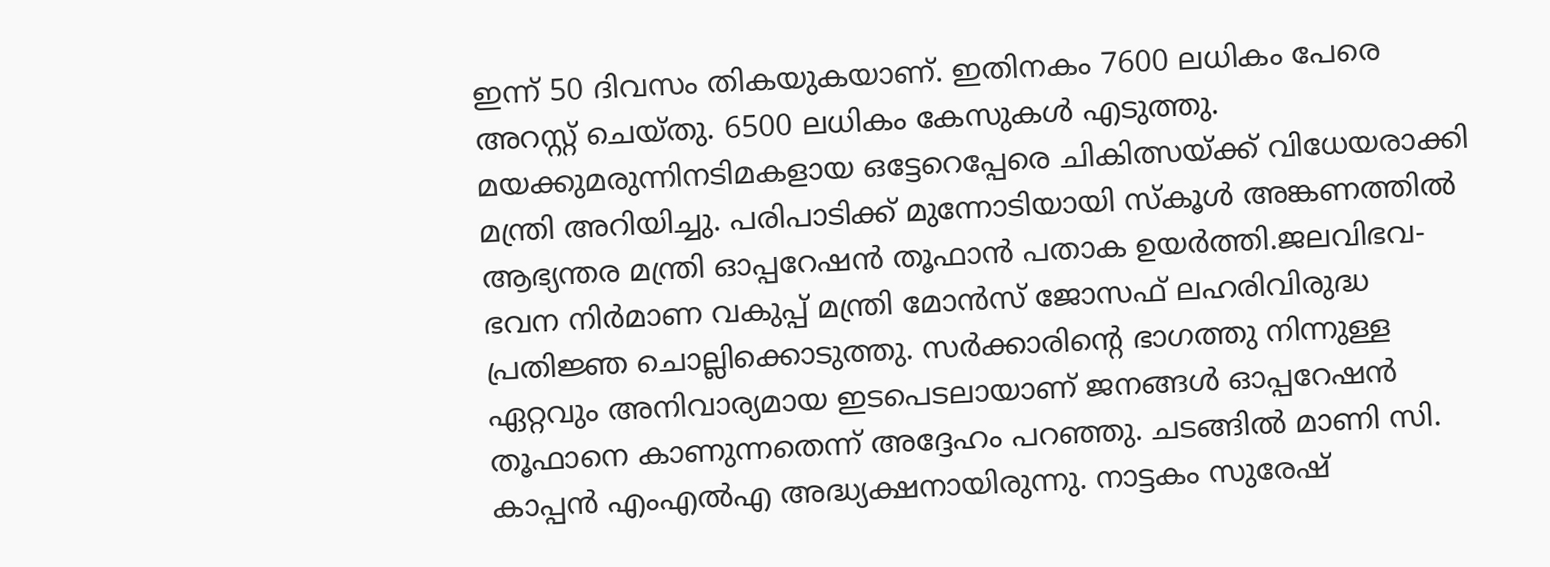ഇന്ന് 50 ദിവസം തികയുകയാണ്. ഇതിനകം 7600 ലധികം പേരെ അറസ്റ്റ് ചെയ്തു. 6500 ലധികം കേസുകൾ എടുത്തു. മയക്കുമരുന്നിനടിമകളായ ഒട്ടേറെപ്പേരെ ചികിത്സയ്ക്ക് വിധേയരാക്കി മന്ത്രി അറിയിച്ചു. പരിപാടിക്ക് മുന്നോടിയായി സ്‌കൂൾ അങ്കണത്തിൽ ആഭ്യന്തര മന്ത്രി ഓപ്പറേഷൻ തൂഫാൻ പതാക ഉയർത്തി.ജലവിഭവ- ഭവന നിർമാണ വകുപ്പ് മന്ത്രി മോൻസ് ജോസഫ് ലഹരിവിരുദ്ധ പ്രതിജ്ഞ ചൊല്ലിക്കൊടുത്തു. സർക്കാരിന്റെ ഭാഗത്തു നിന്നുള്ള ഏറ്റവും അനിവാര്യമായ ഇടപെടലായാണ് ജനങ്ങൾ ഓപ്പറേഷൻ തൂഫാനെ കാണുന്നതെന്ന് അദ്ദേഹം പറഞ്ഞു. ചടങ്ങിൽ മാണി സി. കാപ്പൻ എംഎൽഎ അദ്ധ്യക്ഷനായിരുന്നു. നാട്ടകം സുരേഷ്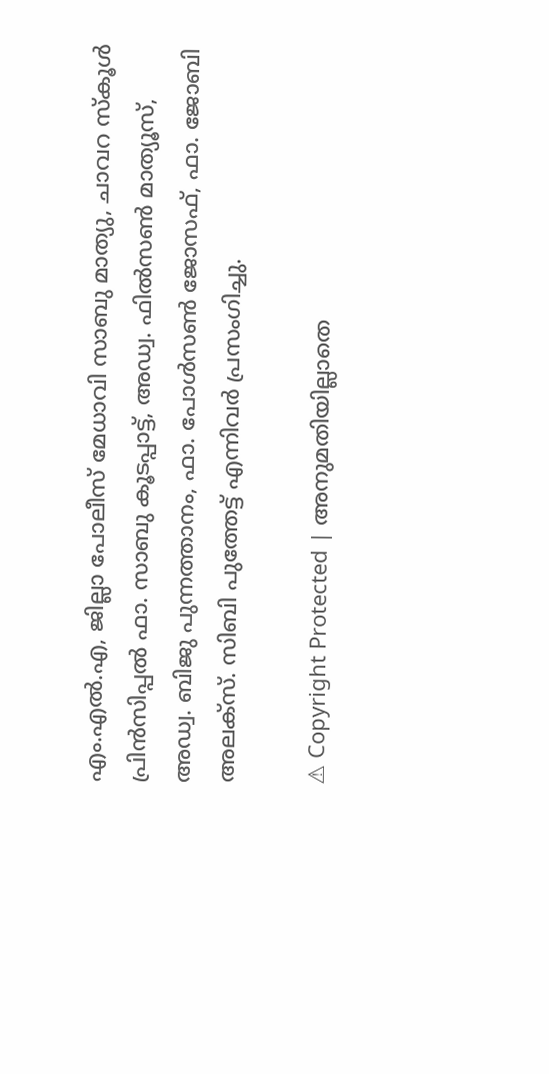എം.എൽ.എ, ജില്ലാ പോലീസ് മേധാവി സാബു മാത്യു, ചാവറ സ്‌കൂൾ പ്രിൻസിപ്പൽ ഫാ. സാബു കൂടപ്പാട്ട്, അഡ്വ. ഫിൽസൺ മാത്യൂസ്, അഡ്വ. ബിജു പുന്നത്താനം, ഫാ. പോൾസൺ ജോസഫ്, ഫാ. ജോബി അലക്‌സ്. സിബി പുത്തേട്ട് എന്നിവർ പ്രസംഗിച്ചു.

⚠ Copyright Protected | അനുമതിയില്ലാതെ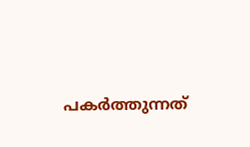പകർത്തുന്നത്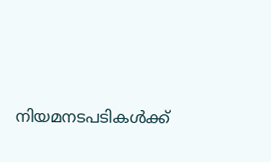നിയമനടപടികൾക്ക്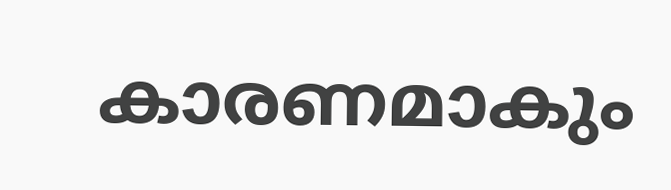കാരണമാകും